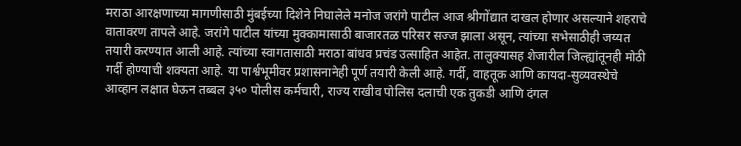मराठा आरक्षणाच्या मागणीसाठी मुंबईच्या दिशेने निघालेले मनोज जरांगे पाटील आज श्रीगोंद्यात दाखल होणार असल्याने शहराचे वातावरण तापले आहे. जरांगे पाटील यांच्या मुक्कामासाठी बाजारतळ परिसर सज्ज झाला असून, त्यांच्या सभेसाठीही जय्यत तयारी करण्यात आली आहे. त्यांच्या स्वागतासाठी मराठा बांधव प्रचंड उत्साहित आहेत. तालुक्यासह शेजारील जिल्ह्यांतूनही मोठी गर्दी होण्याची शक्यता आहे. या पार्श्वभूमीवर प्रशासनानेही पूर्ण तयारी केली आहे. गर्दी, वाहतूक आणि कायदा-सुव्यवस्थेचे आव्हान लक्षात घेऊन तब्बल ३५० पोलीस कर्मचारी, राज्य राखीव पोलिस दलाची एक तुकडी आणि दंगल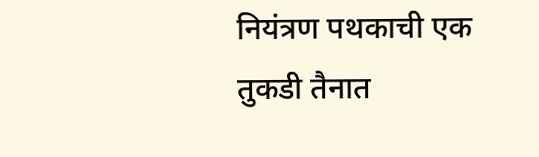नियंत्रण पथकाची एक तुकडी तैनात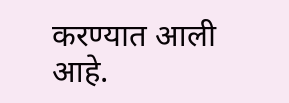करण्यात आली आहे.